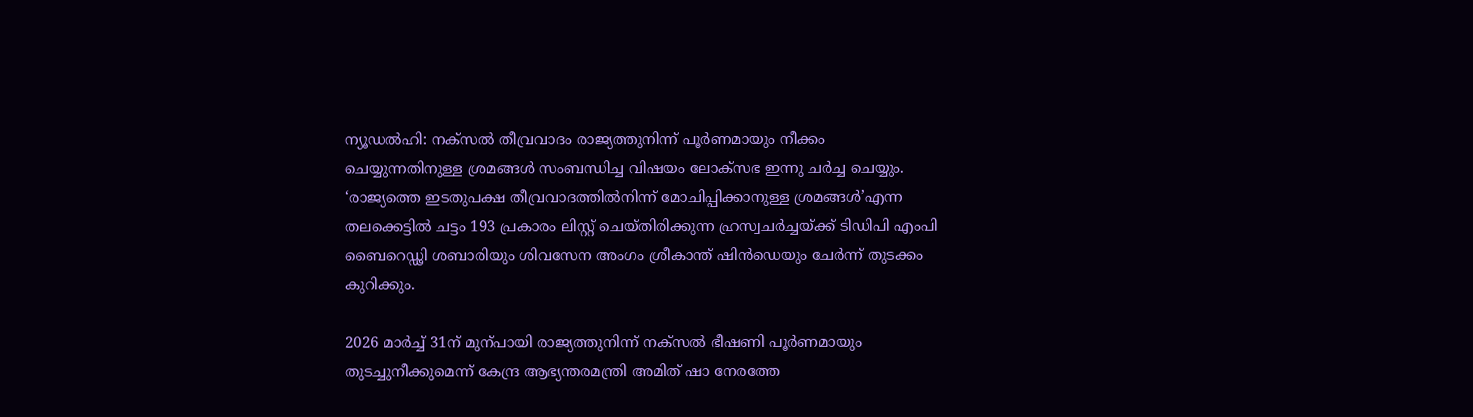ന്യൂഡൽഹി: നക്സൽ തീവ്രവാദം രാജ്യത്തുനിന്ന് പൂർണമായും നീക്കം ചെയ്യുന്നതിനുള്ള ശ്രമങ്ങൾ സംബന്ധിച്ച വിഷയം ലോക്സഭ ഇന്നു ചർച്ച ചെയ്യും. ‘രാജ്യത്തെ ഇടതുപക്ഷ തീവ്രവാദത്തിൽനിന്ന് മോചിപ്പിക്കാനുള്ള ശ്രമങ്ങൾ’എന്ന തലക്കെട്ടിൽ ചട്ടം 193 പ്രകാരം ലിസ്റ്റ് ചെയ്തിരിക്കുന്ന ഹ്രസ്വചർച്ചയ്ക്ക് ടിഡിപി എംപി ബൈറെഡ്ഢി ശബാരിയും ശിവസേന അംഗം ശ്രീകാന്ത് ഷിൻഡെയും ചേർന്ന് തുടക്കം കുറിക്കും.

2026 മാർച്ച് 31ന് മുന്പായി രാജ്യത്തുനിന്ന് നക്സൽ ഭീഷണി പൂർണമായും തുടച്ചുനീക്കുമെന്ന് കേന്ദ്ര ആഭ്യന്തരമന്ത്രി അമിത് ഷാ നേരത്തേ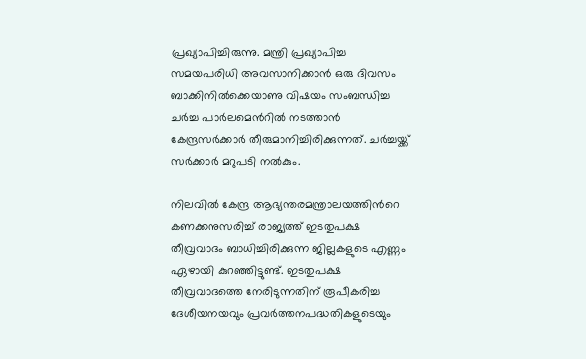പ്രഖ്യാപിച്ചിരുന്നു. മന്ത്രി പ്രഖ്യാപിച്ച സമയപരിധി അവസാനിക്കാൻ ഒരു ദിവസം ബാക്കിനിൽക്കെയാണു വിഷയം സംബന്ധിച്ച ചർച്ച പാർലമെന്‍റിൽ നടത്താൻ കേന്ദ്രസർക്കാർ തീരുമാനിച്ചിരിക്കുന്നത്. ചർച്ചയ്ക്ക് സർക്കാർ മറുപടി നൽകും.

നിലവിൽ കേന്ദ്ര ആഭ്യന്തരമന്ത്രാലയത്തിന്‍റെ കണക്കനുസരിച്ച് രാജ്യത്ത് ഇടതുപക്ഷ തീവ്രവാദം ബാധിച്ചിരിക്കുന്ന ജില്ലകളുടെ എണ്ണം ഏഴായി കുറഞ്ഞിട്ടുണ്ട്. ഇടതുപക്ഷ തീവ്രവാദത്തെ നേരിടുന്നതിന് രൂപീകരിച്ച ദേശീയനയവും പ്രവർത്തനപദ്ധതികളുടെയും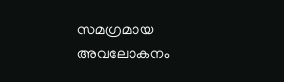സമഗ്രമായ അവലോകനം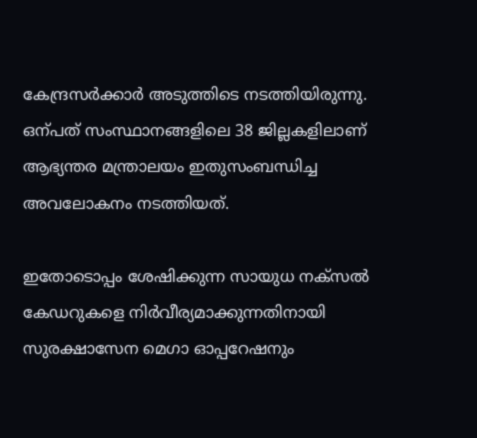കേന്ദ്രസർക്കാർ അടുത്തിടെ നടത്തിയിരുന്നു. ഒന്പത് സംസ്ഥാനങ്ങളിലെ 38 ജില്ലകളിലാണ് ആഭ്യന്തര മന്ത്രാലയം ഇതുസംബന്ധിച്ച അവലോകനം നടത്തിയത്.

ഇതോടൊപ്പം ശേഷിക്കുന്ന സായുധ നക്സൽ കേഡറുകളെ നിർവീര്യമാക്കുന്നതിനായി സുരക്ഷാസേന മെഗാ ഓപ്പറേഷനും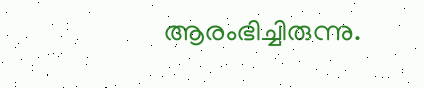ആരംഭിച്ചിരുന്നു.